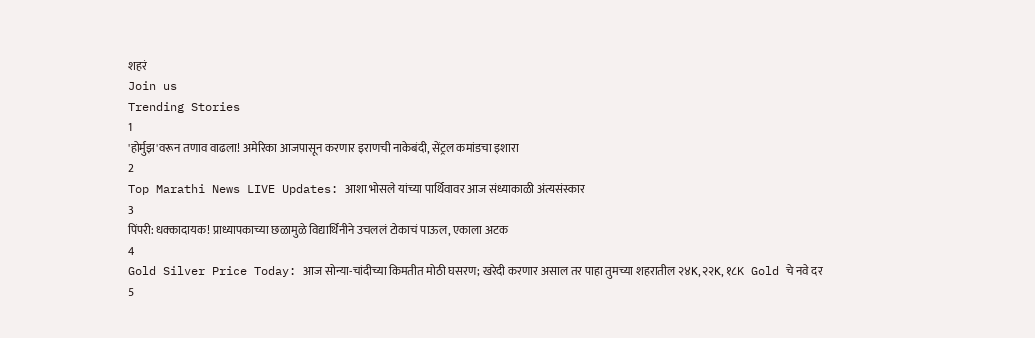शहरं
Join us
Trending Stories
1
'होर्मुझ'वरून तणाव वाढला! अमेरिका आजपासून करणार इराणची नाकेबंदी, सेंट्रल कमांडचा इशारा
2
Top Marathi News LIVE Updates: आशा भोसले यांच्या पार्थिवावर आज संध्याकाळी अंत्यसंस्कार
3
पिंपरी: धक्कादायक! प्राध्यापकाच्या छळामुळे विद्यार्थिनीने उचललं टोकाचं पाऊल, एकाला अटक
4
Gold Silver Price Today: आज सोन्या-चांदीच्या किमतीत मोठी घसरण; खरेदी करणार असाल तर पाहा तुमच्या शहरातील २४K, २२K, १८K Gold चे नवे दर
5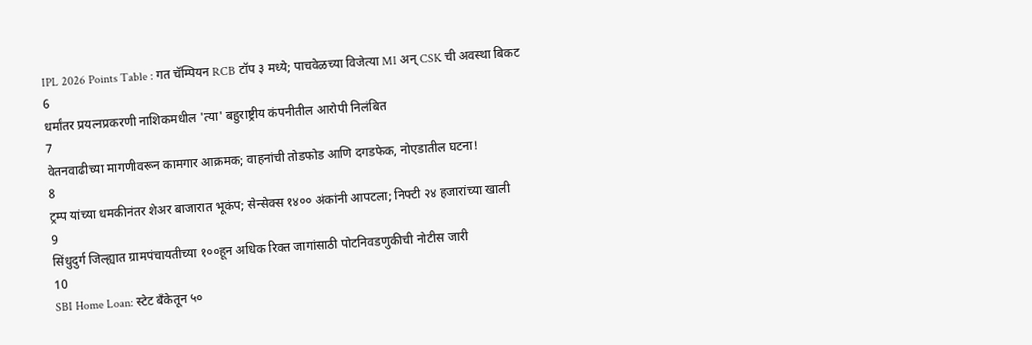IPL 2026 Points Table : गत चॅम्पियन RCB टॉप ३ मध्ये; पाचवेळच्या विजेत्या MI अन् CSK ची अवस्था बिकट
6
धर्मांतर प्रयत्नप्रकरणी नाशिकमधील 'त्या' बहुराष्ट्रीय कंपनीतील आरोपी निलंबित
7
वेतनवाढीच्या मागणीवरून कामगार आक्रमक; वाहनांची तोडफोड आणि दगडफेक, नोएडातील घटना!
8
ट्रम्प यांच्या धमकीनंतर शेअर बाजारात भूकंप; सेन्सेक्स १४०० अंकांनी आपटला; निफ्टी २४ हजारांच्या खाली
9
सिंधुदुर्ग जिल्ह्यात ग्रामपंचायतीच्या १००हून अधिक रिक्त जागांसाठी पोटनिवडणुकीची नोटीस जारी
10
SBI Home Loan: स्टेट बँकेतून ५०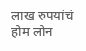लाख रुपयांचं होम लोन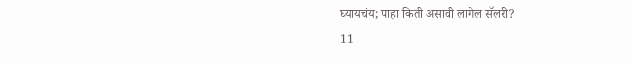घ्यायचंय; पाहा किती असावी लागेल सॅलरी?
11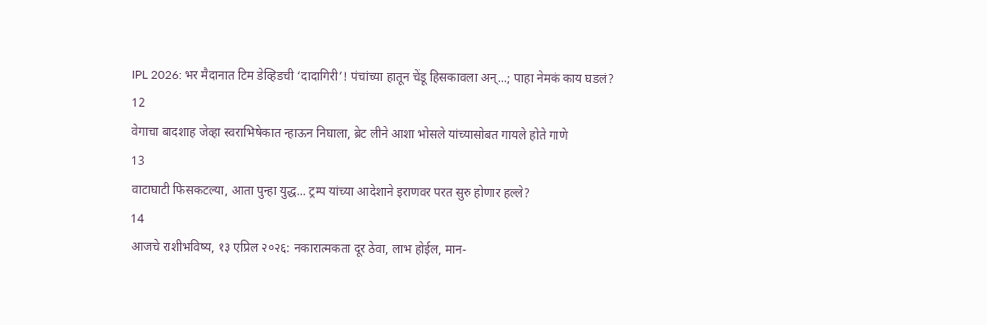IPL 2026: भर मैदानात टिम डेव्हिडची ‘दादागिरी’! पंचांच्या हातून चेंडू हिसकावला अन्...; पाहा नेमकं काय घडलं?
12
वेगाचा बादशाह जेव्हा स्वराभिषेकात न्हाऊन निघाला, ब्रेट लीने आशा भोसले यांच्यासोबत गायले होते गाणे
13
वाटाघाटी फिसकटल्या, आता पुन्हा युद्ध... ट्रम्प यांच्या आदेशाने इराणवर परत सुरु होणार हल्ले?
14
आजचे राशीभविष्य, १३ एप्रिल २०२६: नकारात्मकता दूर ठेवा, लाभ होईल, मान-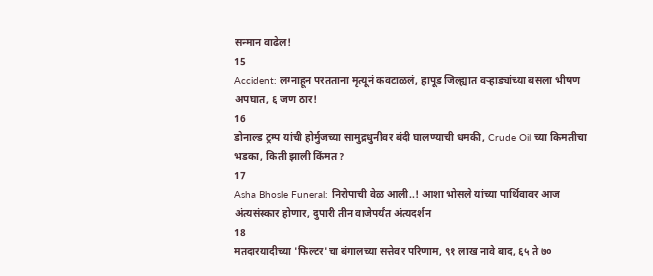सन्मान वाढेल!
15
Accident: लग्नाहून परतताना मृत्यूनं कवटाळलं, हापूड जिल्ह्यात वऱ्हाड्यांच्या बसला भीषण अपघात, ६ जण ठार!
16
डोनाल्ड ट्रम्प यांची होर्मुजच्या सामुद्रधुनीवर बंदी घालण्याची धमकी, Crude Oil च्या किमतीचा भडका, किती झाली किंमत?
17
Asha Bhosle Funeral: निरोपाची वेळ आली..! आशा भोसले यांच्या पार्थिवावर आज अंत्यसंस्कार होणार, दुपारी तीन वाजेपर्यंत अंत्यदर्शन
18
मतदारयादीच्या 'फिल्टर'चा बंगालच्या सत्तेवर परिणाम, ९१ लाख नावे बाद, ६५ ते ७०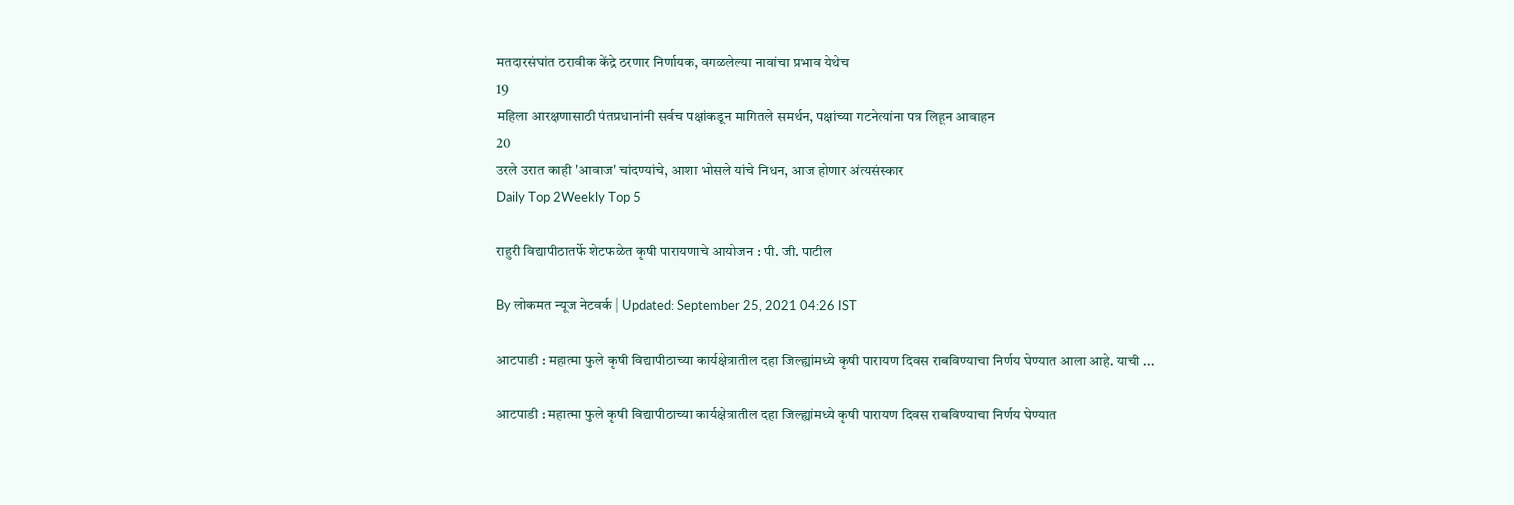मतदारसंघांत ठरावीक केंद्रे ठरणार निर्णायक, वगळलेल्या नावांचा प्रभाव येथेच
19
महिला आरक्षणासाठी पंतप्रधानांनी सर्वच पक्षांकडून मागितले समर्थन, पक्षांच्या गटनेत्यांना पत्र लिहून आवाहन
20
उरले उरात काही 'आवाज' चांदण्यांचे, आशा भोसले यांचे निधन, आज होणार अंत्यसंस्कार
Daily Top 2Weekly Top 5

राहुरी विद्यापीठातर्फे शेटफळेत कृषी पारायणाचे आयोजन : पी. जी. पाटील

By लोकमत न्यूज नेटवर्क | Updated: September 25, 2021 04:26 IST

आटपाडी : महात्मा फुले कृषी विद्यापीठाच्या कार्यक्षेत्रातील दहा जिल्ह्यांमध्ये कृषी पारायण दिवस राबविण्याचा निर्णय घेण्यात आला आहे. याची ...

आटपाडी : महात्मा फुले कृषी विद्यापीठाच्या कार्यक्षेत्रातील दहा जिल्ह्यांमध्ये कृषी पारायण दिवस राबविण्याचा निर्णय घेण्यात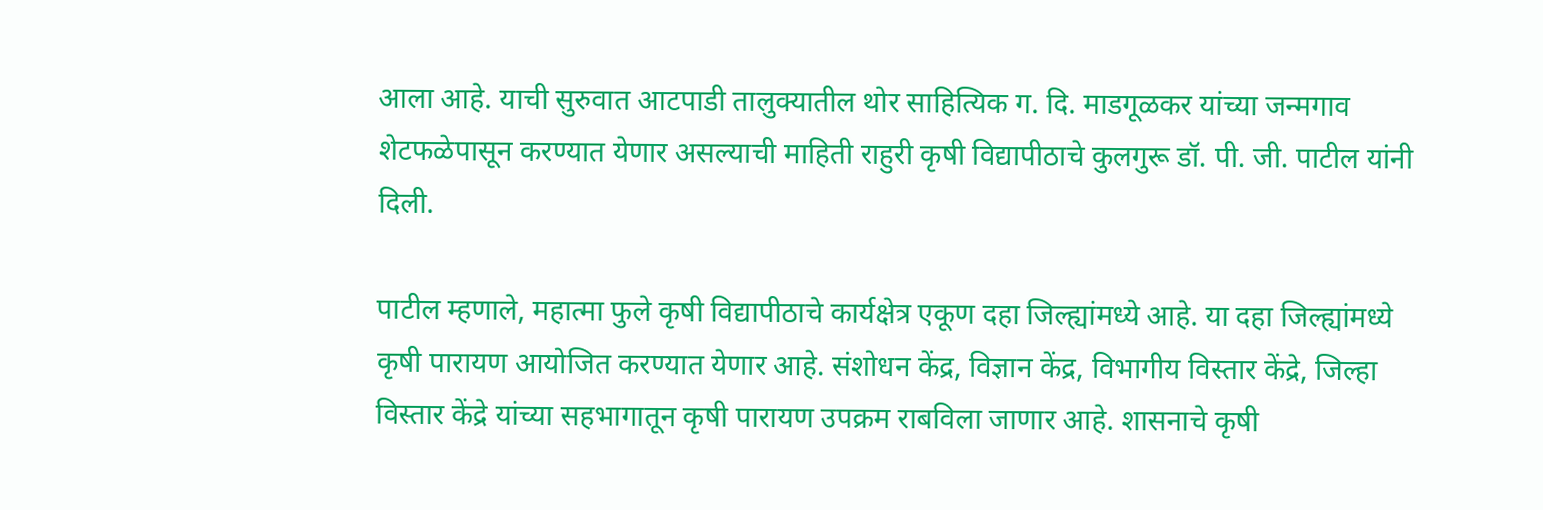आला आहे. याची सुरुवात आटपाडी तालुक्यातील थोर साहित्यिक ग. दि. माडगूळकर यांच्या जन्मगाव शेटफळेपासून करण्यात येणार असल्याची माहिती राहुरी कृषी विद्यापीठाचे कुलगुरू डॉ. पी. जी. पाटील यांनी दिली.

पाटील म्हणाले, महात्मा फुले कृषी विद्यापीठाचे कार्यक्षेत्र एकूण दहा जिल्ह्यांमध्ये आहे. या दहा जिल्ह्यांमध्ये कृषी पारायण आयोजित करण्यात येणार आहे. संशोधन केंद्र, विज्ञान केंद्र, विभागीय विस्तार केंद्रे, जिल्हा विस्तार केंद्रे यांच्या सहभागातून कृषी पारायण उपक्रम राबविला जाणार आहे. शासनाचे कृषी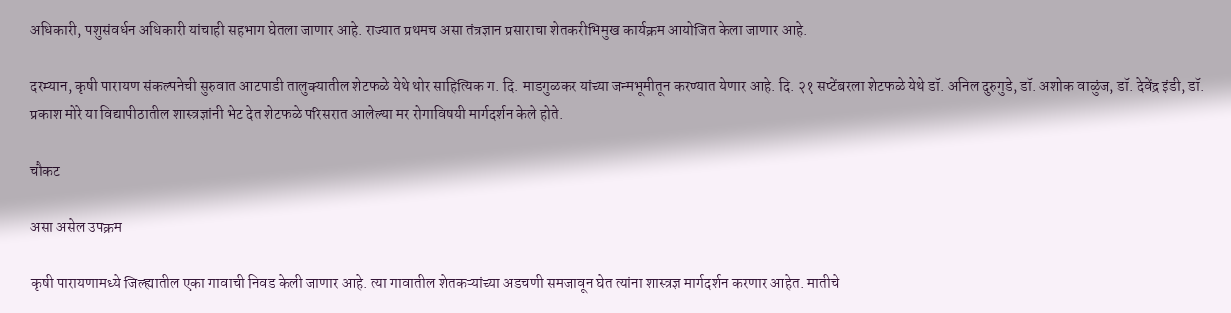अधिकारी, पशुसंवर्धन अधिकारी यांचाही सहभाग घेतला जाणार आहे. राज्यात प्रथमच असा तंत्रज्ञान प्रसाराचा शेतकरीभिमुख कार्यक्रम आयोजित केला जाणार आहे.

दरम्यान, कृषी पारायण संकल्पनेची सुरुवात आटपाडी तालुक्यातील शेटफळे येथे थोर साहित्यिक ग. दि. माडगुळकर यांच्या जन्मभूमीतून करण्यात येणार आहे. दि. २१ सप्टेंबरला शेटफळे येथे डॉ. अनिल दुरुगुडे, डॉ. अशोक वाळुंज, डॉ. देवेंद्र इंडी, डॉ. प्रकाश मोरे या विद्यापीठातील शास्त्रज्ञांनी भेट देत शेटफळे परिसरात आलेल्या मर रोगाविषयी मार्गदर्शन केले होते.

चौकट

असा असेल उपक्रम

कृषी पारायणामध्ये जिल्ह्यातील एका गावाची निवड केली जाणार आहे. त्या गावातील शेतकऱ्यांच्या अडचणी समजावून घेत त्यांना शास्त्रज्ञ मार्गदर्शन करणार आहेत. मातीचे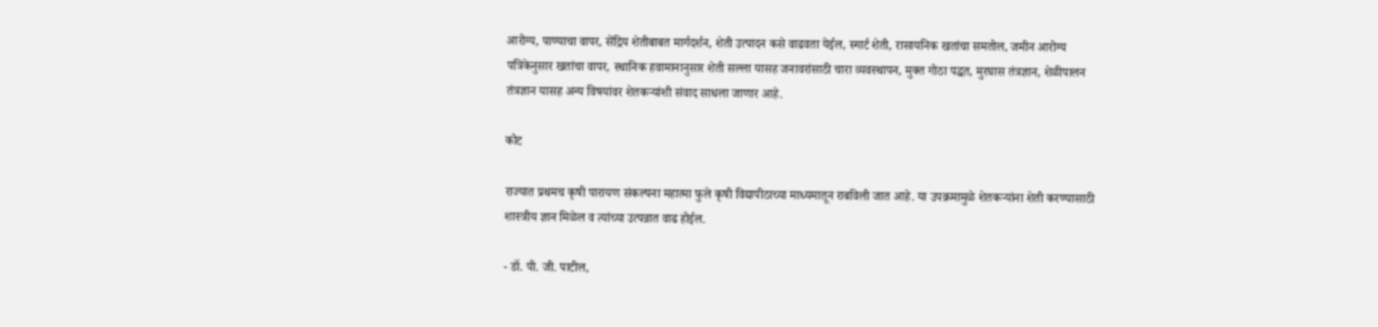आरोग्य, पाण्याचा वापर, सेंद्रिय शेतीबाबत मार्गदर्शन, शेती उत्पादन कसे वाढवता येईल, स्मार्ट शेती, रासायनिक खतांचा समतोल, जमीन आरोग्य पत्रिकेनुसार खतांचा वापर, स्थानिक हवामानानुसार शेती सल्ला यासह जनावरांसाठी चारा व्यवस्थापन, मुक्त गोठा पद्धत, मुरघास तंत्रज्ञान, शेळीपालन तंत्रज्ञान यासह अन्य विषयांवर शेतकऱ्यांशी संवाद साधला जाणार आहे.

कोट

राज्यात प्रथमच कृषी पारायण संकल्पना महात्मा फुले कृषी विद्यापीठाच्या माध्यमातून राबविली जात आहे. या उपक्रमामुळे शेतकऱ्यांना शेती करण्यासाठी शास्त्रीय ज्ञान मिळेल व त्यांच्या उत्पन्नात वाढ होईल.

- डॉ. पी. जी. पाटील,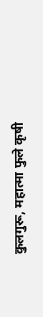कुलगुरू, महात्मा फुले कृषी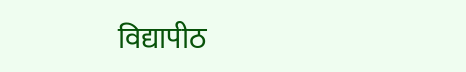विद्यापीठ